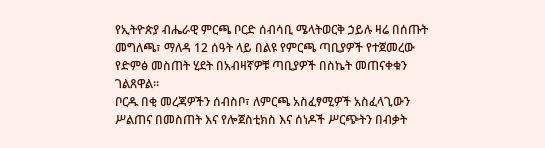የኢትዮጵያ ብሔራዊ ምርጫ ቦርድ ሰብሳቢ ሜላትወርቅ ኃይሉ ዛሬ በሰጡት መግለጫ፣ ማለዳ 12 ሰዓት ላይ በልዩ የምርጫ ጣቢያዎች የተጀመረው የድምፅ መስጠት ሂደት በአብዛኛዎቹ ጣቢያዎች በስኬት መጠናቀቁን ገልጸዋል።
ቦርዱ በቂ መረጃዎችን ሰብስቦ፣ ለምርጫ አስፈፃሚዎች አስፈላጊውን ሥልጠና በመስጠት እና የሎጀስቲክስ እና ሰነዶች ሥርጭትን በብቃት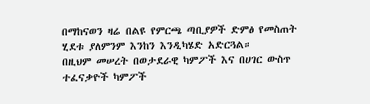በማከናወን ዛሬ በልዩ የምርጫ ጣቢያዎች ድምፅ የመስጠት ሂደቱ ያለምንም እንከን እንዲካሄድ አድርጓል።
በዚህም መሠረት በወታደራዊ ካምፖች እና በሀገር ውስጥ ተፈናቃዮች ካምፖች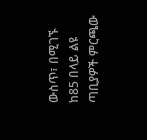ውስጥ፣ በሚገኙ ከ85 በላይ ልዩ ጣቢያዎች ምርጫው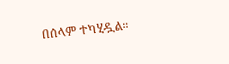በሰላም ተካሂዷል።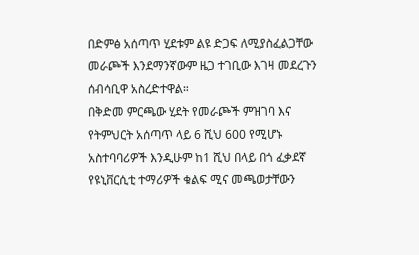በድምፅ አሰጣጥ ሂደቱም ልዩ ድጋፍ ለሚያስፈልጋቸው መራጮች እንደማንኛውም ዜጋ ተገቢው እገዛ መደረጉን ሰብሳቢዋ አስረድተዋል።
በቅድመ ምርጫው ሂደት የመራጮች ምዝገባ እና የትምህርት አሰጣጥ ላይ 6 ሺህ 600 የሚሆኑ አስተባባሪዎች እንዲሁም ከ1 ሺህ በላይ በጎ ፈቃደኛ የዩኒቨርሲቲ ተማሪዎች ቁልፍ ሚና መጫወታቸውን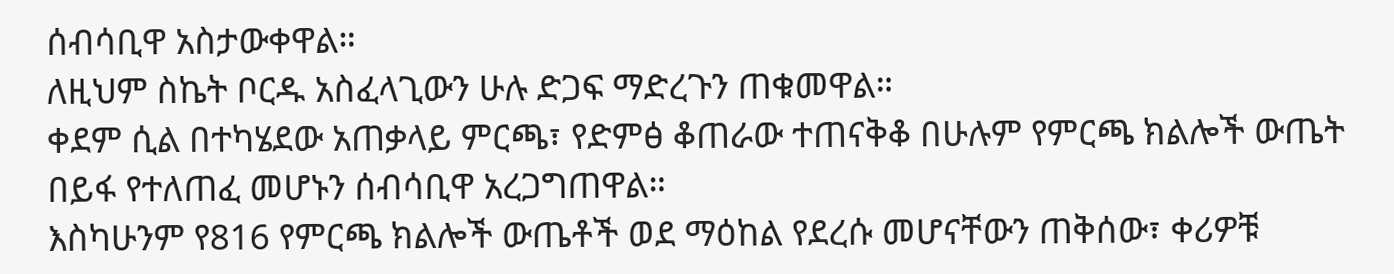ሰብሳቢዋ አስታውቀዋል።
ለዚህም ስኬት ቦርዱ አስፈላጊውን ሁሉ ድጋፍ ማድረጉን ጠቁመዋል።
ቀደም ሲል በተካሄደው አጠቃላይ ምርጫ፣ የድምፅ ቆጠራው ተጠናቅቆ በሁሉም የምርጫ ክልሎች ውጤት በይፋ የተለጠፈ መሆኑን ሰብሳቢዋ አረጋግጠዋል።
እስካሁንም የ816 የምርጫ ክልሎች ውጤቶች ወደ ማዕከል የደረሱ መሆናቸውን ጠቅሰው፣ ቀሪዎቹ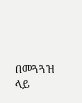በመጓጓዝ ላይ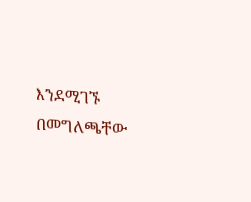እንደሚገኙ በመግለጫቸው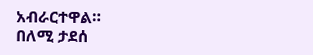አብራርተዋል።
በለሚ ታደሰ